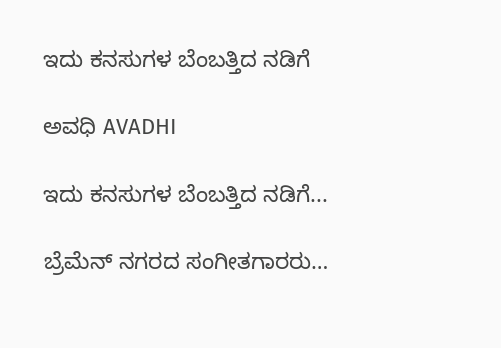ಇದು ಕನಸುಗಳ ಬೆಂಬತ್ತಿದ ನಡಿಗೆ‍

ಅವಧಿ AVADHI

ಇದು ಕನಸುಗಳ ಬೆಂಬತ್ತಿದ ನಡಿಗೆ...

ಬ್ರೆಮೆನ್‌ ನಗರದ ಸಂಗೀತಗಾರರು…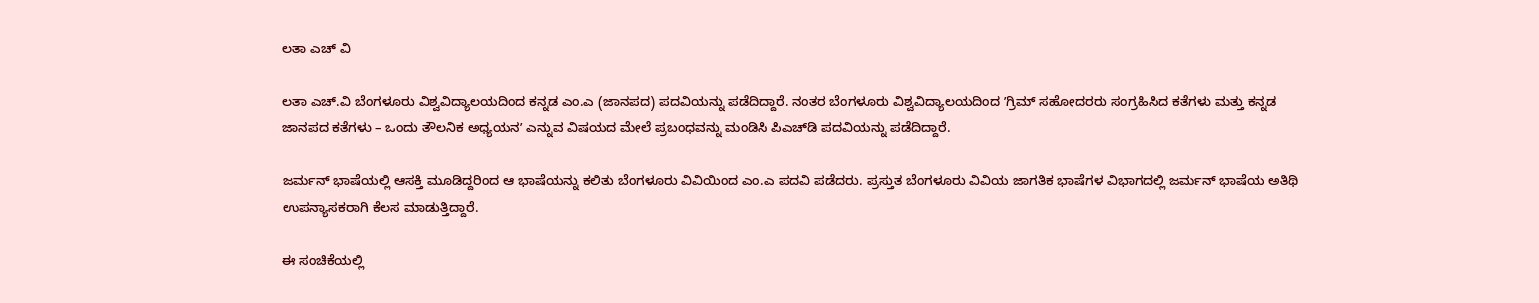ಲತಾ ಎಚ್‌ ವಿ

ಲತಾ ಎಚ್‌.ವಿ ಬೆಂಗಳೂರು ವಿಶ್ವವಿದ್ಯಾಲಯದಿಂದ ಕನ್ನಡ ಎಂ.ಎ (ಜಾನಪದ) ಪದವಿಯನ್ನು ಪಡೆದಿದ್ದಾರೆ. ನಂತರ ಬೆಂಗಳೂರು ವಿಶ್ವವಿದ್ಯಾಲಯದಿಂದ ʼಗ್ರಿಮ್‌ ಸಹೋದರರು ಸಂಗ್ರಹಿಸಿದ ಕತೆಗಳು ಮತ್ತು ಕನ್ನಡ ಜಾನಪದ ಕತೆಗಳು – ಒಂದು ತೌಲನಿಕ ಅಧ್ಯಯನʼ ಎನ್ನುವ ವಿಷಯದ ಮೇಲೆ ಪ್ರಬಂಧವನ್ನು ಮಂಡಿಸಿ ಪಿಎಚ್‌ಡಿ ಪದವಿಯನ್ನು ಪಡೆದಿದ್ದಾರೆ.

ಜರ್ಮನ್‌ ಭಾಷೆಯಲ್ಲಿ ಆಸಕ್ತಿ ಮೂಡಿದ್ದರಿಂದ ಆ ಭಾಷೆಯನ್ನು ಕಲಿತು ಬೆಂಗಳೂರು ವಿವಿಯಿಂದ ಎಂ.ಎ ಪದವಿ ಪಡೆದರು. ಪ್ರಸ್ತುತ ಬೆಂಗಳೂರು ವಿವಿಯ ಜಾಗತಿಕ ಭಾಷೆಗಳ ವಿಭಾಗದಲ್ಲಿ ಜರ್ಮನ್‌ ಭಾಷೆಯ ಅತಿಥಿ ಉಪನ್ಯಾಸಕರಾಗಿ ಕೆಲಸ ಮಾಡುತ್ತಿದ್ದಾರೆ.

ಈ ಸಂಚಿಕೆಯಲ್ಲಿ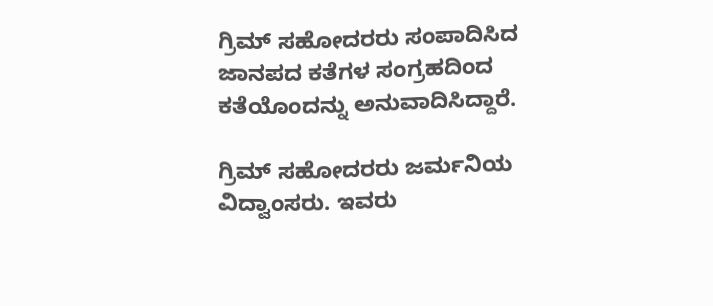ಗ್ರಿಮ್‌ ಸಹೋದರರು ಸಂಪಾದಿಸಿದ ಜಾನಪದ ಕತೆಗಳ ಸಂಗ್ರಹದಿಂದ ಕತೆಯೊಂದನ್ನು ಅನುವಾದಿಸಿದ್ದಾರೆ.

ಗ್ರಿಮ್‌ ಸಹೋದರರು ಜರ್ಮನಿಯ ವಿದ್ವಾಂಸರು. ಇವರು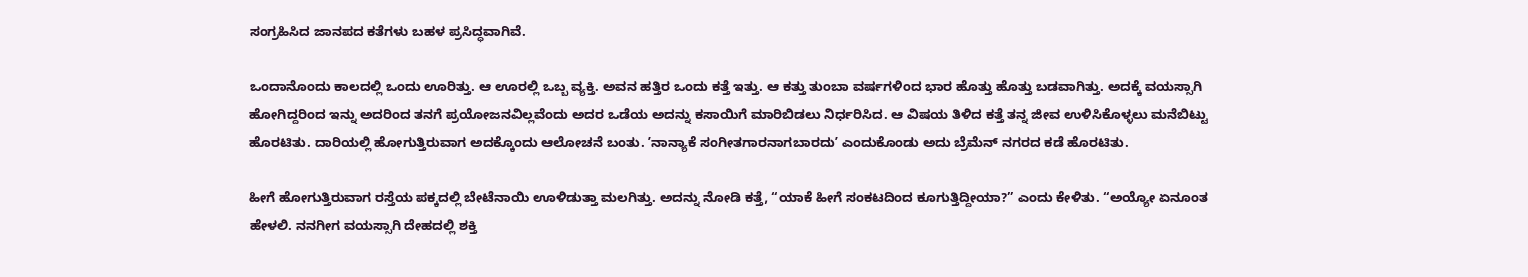ಸಂಗ್ರಹಿಸಿದ ಜಾನಪದ ಕತೆಗಳು ಬಹಳ ಪ್ರಸಿದ್ಧವಾಗಿವೆ.

ಒಂದಾನೊಂದು ಕಾಲದಲ್ಲಿ ಒಂದು ಊರಿತ್ತು. ಆ ಊರಲ್ಲಿ ಒಬ್ಬ ವ್ಯಕ್ತಿ. ಅವನ ಹತ್ತಿರ ಒಂದು ಕತ್ತೆ ಇತ್ತು. ಆ ಕತ್ತು ತುಂಬಾ ವರ್ಷಗಳಿಂದ ಭಾರ ಹೊತ್ತು ಹೊತ್ತು ಬಡವಾಗಿತ್ತು. ಅದಕ್ಕೆ ವಯಸ್ಸಾಗಿ ಹೋಗಿದ್ದರಿಂದ ಇನ್ನು ಅದರಿಂದ ತನಗೆ ಪ್ರಯೋಜನವಿಲ್ಲವೆಂದು ಅದರ ಒಡೆಯ ಅದನ್ನು ಕಸಾಯಿಗೆ ಮಾರಿಬಿಡಲು ನಿರ್ಧರಿಸಿದ. ಆ ವಿಷಯ ತಿಳಿದ ಕತ್ತೆ ತನ್ನ ಜೀವ ಉಳಿಸಿಕೊಳ್ಳಲು ಮನೆಬಿಟ್ಟು ಹೊರಟಿತು. ದಾರಿಯಲ್ಲಿ ಹೋಗುತ್ತಿರುವಾಗ ಅದಕ್ಕೊಂದು ಆಲೋಚನೆ ಬಂತು. ʼನಾನ್ಯಾಕೆ ಸಂಗೀತಗಾರನಾಗಬಾರದುʼ ಎಂದುಕೊಂಡು ಅದು ಬ್ರೆಮೆನ್‌ ನಗರದ ಕಡೆ ಹೊರಟಿತು.

ಹೀಗೆ ಹೋಗುತ್ತಿರುವಾಗ ರಸ್ತೆಯ ಪಕ್ಕದಲ್ಲಿ ಬೇಟೆನಾಯಿ ಊಳಿಡುತ್ತಾ ಮಲಗಿತ್ತು. ಅದನ್ನು ನೋಡಿ ಕತ್ತೆ, “ಯಾಕೆ ಹೀಗೆ ಸಂಕಟದಿಂದ ಕೂಗುತ್ತಿದ್ದೀಯಾ?” ಎಂದು ಕೇಳಿತು. “ಅಯ್ಯೋ ಏನೂಂತ ಹೇಳಲಿ. ನನಗೀಗ ವಯಸ್ಸಾಗಿ ದೇಹದಲ್ಲಿ ಶಕ್ತಿ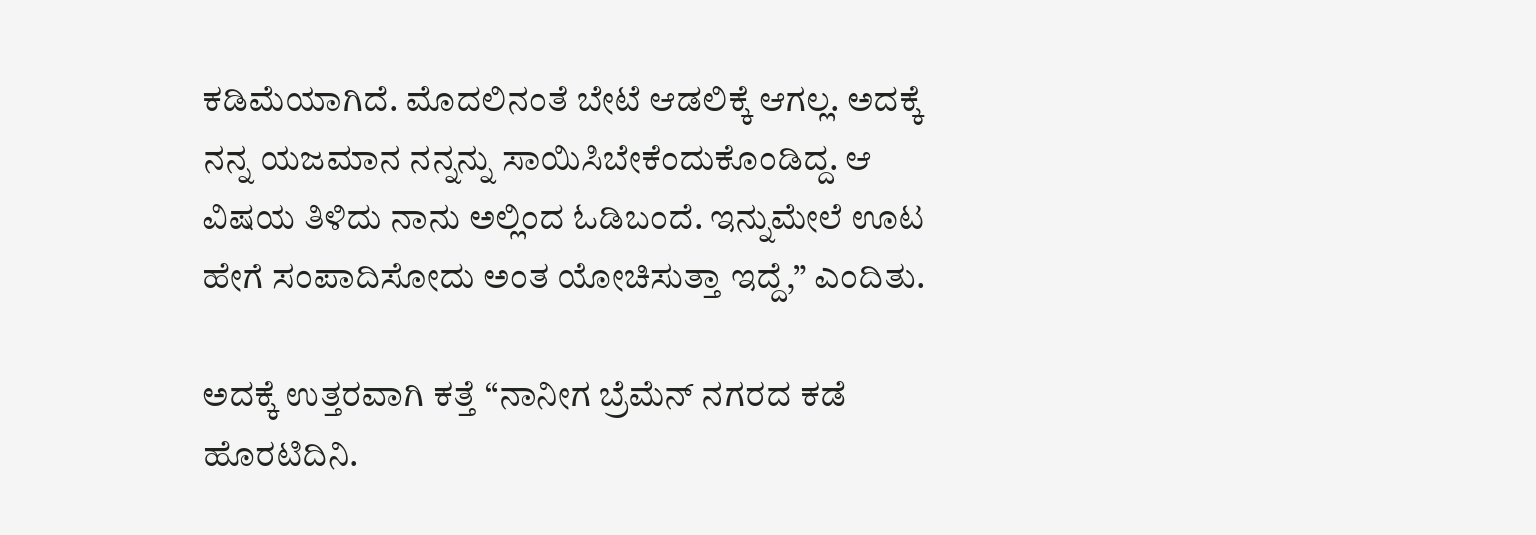ಕಡಿಮೆಯಾಗಿದೆ. ಮೊದಲಿನಂತೆ ಬೇಟೆ ಆಡಲಿಕ್ಕೆ ಆಗಲ್ಲ. ಅದಕ್ಕೆ ನನ್ನ ಯಜಮಾನ ನನ್ನನ್ನು ಸಾಯಿಸಿಬೇಕೆಂದುಕೊಂಡಿದ್ದ. ಆ ವಿಷಯ ತಿಳಿದು ನಾನು ಅಲ್ಲಿಂದ ಓಡಿಬಂದೆ. ಇನ್ನುಮೇಲೆ ಊಟ ಹೇಗೆ ಸಂಪಾದಿಸೋದು ಅಂತ ಯೋಚಿಸುತ್ತಾ ಇದ್ದೆ,” ಎಂದಿತು.

ಅದಕ್ಕೆ ಉತ್ತರವಾಗಿ ಕತ್ತೆ “ನಾನೀಗ ಬ್ರೆಮೆನ್‌ ನಗರದ ಕಡೆ ಹೊರಟಿದಿನಿ.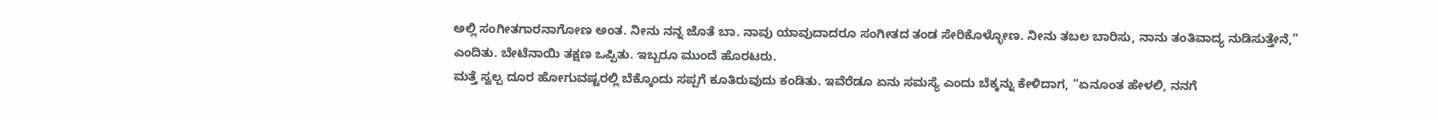ಅಲ್ಲಿ ಸಂಗೀತಗಾರನಾಗೋಣ ಅಂತ. ನೀನು ನನ್ನ ಜೊತೆ ಬಾ. ನಾವು ಯಾವುದಾದರೂ ಸಂಗೀತದ ತಂಡ ಸೇರಿಕೊಳ್ಳೋಣ. ನೀನು ತಬಲ ಬಾರಿಸು, ನಾನು ತಂತಿವಾದ್ಯ ನುಡಿಸುತ್ತೇನೆ,” ಎಂದಿತು. ಬೇಟೆನಾಯಿ ತಕ್ಷಣ ಒಪ್ಪಿತು. ಇಬ್ಬರೂ ಮುಂದೆ ಹೊರಟರು.
ಮತ್ತೆ ಸ್ವಲ್ಪ ದೂರ ಹೋಗುವಷ್ಟರಲ್ಲಿ ಬೆಕ್ಕೊಂದು ಸಪ್ಪಗೆ ಕೂತಿರುವುದು ಕಂಡಿತು. ಇವೆರೆಡೂ ಏನು ಸಮಸ್ಯೆ ಎಂದು ಬೆಕ್ಕನ್ನು ಕೇಳಿದಾಗ, “ಏನೂಂತ ಹೇಳಲಿ, ನನಗೆ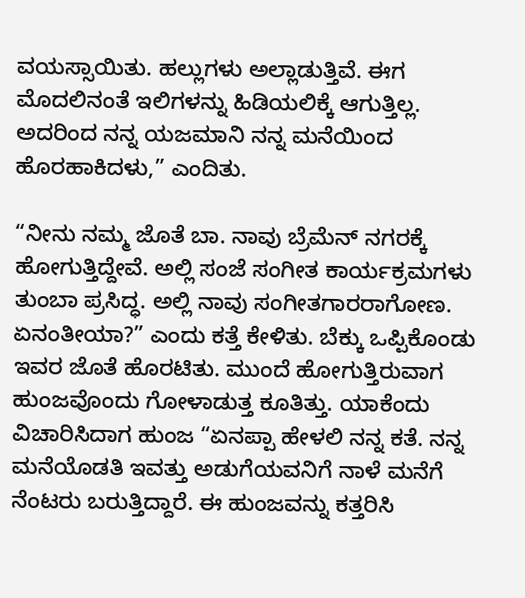ವಯಸ್ಸಾಯಿತು. ಹಲ್ಲುಗಳು ಅಲ್ಲಾಡುತ್ತಿವೆ. ಈಗ ಮೊದಲಿನಂತೆ ಇಲಿಗಳನ್ನು ಹಿಡಿಯಲಿಕ್ಕೆ ಆಗುತ್ತಿಲ್ಲ. ಅದರಿಂದ ನನ್ನ ಯಜಮಾನಿ ನನ್ನ ಮನೆಯಿಂದ ಹೊರಹಾಕಿದಳು,” ಎಂದಿತು.

“ನೀನು ನಮ್ಮ ಜೊತೆ ಬಾ. ನಾವು ಬ್ರೆಮೆನ್‌ ನಗರಕ್ಕೆ ಹೋಗುತ್ತಿದ್ದೇವೆ. ಅಲ್ಲಿ ಸಂಜೆ ಸಂಗೀತ ಕಾರ್ಯಕ್ರಮಗಳು ತುಂಬಾ ಪ್ರಸಿದ್ಧ. ಅಲ್ಲಿ ನಾವು ಸಂಗೀತಗಾರರಾಗೋಣ. ಏನಂತೀಯಾ?” ಎಂದು ಕತ್ತೆ ಕೇಳಿತು. ಬೆಕ್ಕು ಒಪ್ಪಿಕೊಂಡು ಇವರ ಜೊತೆ ಹೊರಟಿತು. ಮುಂದೆ ಹೋಗುತ್ತಿರುವಾಗ ಹುಂಜವೊಂದು ಗೋಳಾಡುತ್ತ ಕೂತಿತ್ತು. ಯಾಕೆಂದು ವಿಚಾರಿಸಿದಾಗ ಹುಂಜ “ಏನಪ್ಪಾ ಹೇಳಲಿ ನನ್ನ ಕತೆ. ನನ್ನ ಮನೆಯೊಡತಿ ಇವತ್ತು ಅಡುಗೆಯವನಿಗೆ ನಾಳೆ ಮನೆಗೆ ನೆಂಟರು ಬರುತ್ತಿದ್ದಾರೆ. ಈ ಹುಂಜವನ್ನು ಕತ್ತರಿಸಿ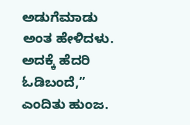ಅಡುಗೆಮಾಡು ಅಂತ ಹೇಳಿದಳು. ಅದಕ್ಕೆ ಹೆದರಿ ಓಡಿಬಂದೆ,” ಎಂದಿತು ಹುಂಜ.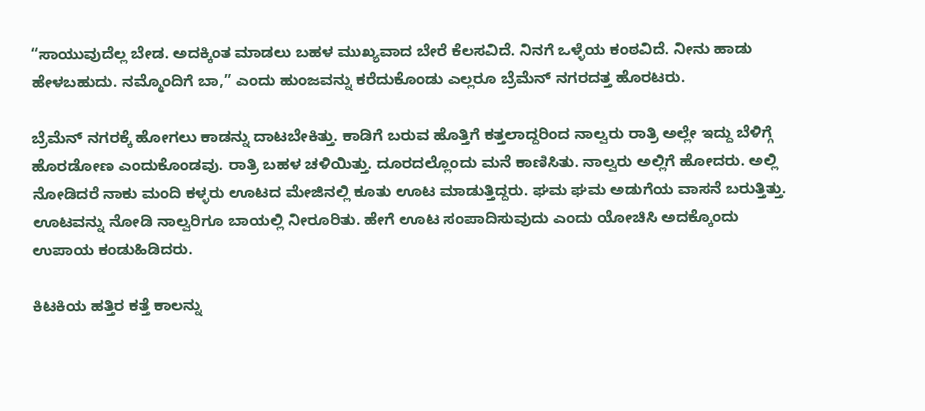“ಸಾಯುವುದೆಲ್ಲ ಬೇಡ. ಅದಕ್ಕಿಂತ ಮಾಡಲು ಬಹಳ ಮುಖ್ಯವಾದ ಬೇರೆ ಕೆಲಸವಿದೆ. ನಿನಗೆ ಒಳ್ಳೆಯ ಕಂಠವಿದೆ. ನೀನು ಹಾಡು ಹೇಳಬಹುದು. ನಮ್ಮೊಂದಿಗೆ ಬಾ,” ಎಂದು ಹುಂಜವನ್ನು ಕರೆದುಕೊಂಡು ಎಲ್ಲರೂ ಬ್ರೆಮೆನ್‌ ನಗರದತ್ತ ಹೊರಟರು.

ಬ್ರೆಮೆನ್‌ ನಗರಕ್ಕೆ ಹೋಗಲು ಕಾಡನ್ನು ದಾಟಬೇಕಿತ್ತು. ಕಾಡಿಗೆ ಬರುವ ಹೊತ್ತಿಗೆ ಕತ್ತಲಾದ್ದರಿಂದ ನಾಲ್ವರು ರಾತ್ರಿ ಅಲ್ಲೇ ಇದ್ದು ಬೆಳಿಗ್ಗೆ ಹೊರಡೋಣ ಎಂದುಕೊಂಡವು. ರಾತ್ರಿ ಬಹಳ ಚಳಿಯಿತ್ತು. ದೂರದಲ್ಲೊಂದು ಮನೆ ಕಾಣಿಸಿತು. ನಾಲ್ವರು ಅಲ್ಲಿಗೆ ಹೋದರು. ಅಲ್ಲಿ ನೋಡಿದರೆ ನಾಕು ಮಂದಿ ಕಳ್ಳರು ಊಟದ ಮೇಜಿನಲ್ಲಿ ಕೂತು ಊಟ ಮಾಡುತ್ತಿದ್ದರು. ಘಮ ಘಮ ಅಡುಗೆಯ ವಾಸನೆ ಬರುತ್ತಿತ್ತು. ಊಟವನ್ನು ನೋಡಿ ನಾಲ್ವರಿಗೂ ಬಾಯಲ್ಲಿ ನೀರೂರಿತು. ಹೇಗೆ ಊಟ ಸಂಪಾದಿಸುವುದು ಎಂದು ಯೋಚಿಸಿ ಅದಕ್ಕೊಂದು ಉಪಾಯ ಕಂಡುಹಿಡಿದರು.

ಕಿಟಕಿಯ ಹತ್ತಿರ ಕತ್ತೆ ಕಾಲನ್ನು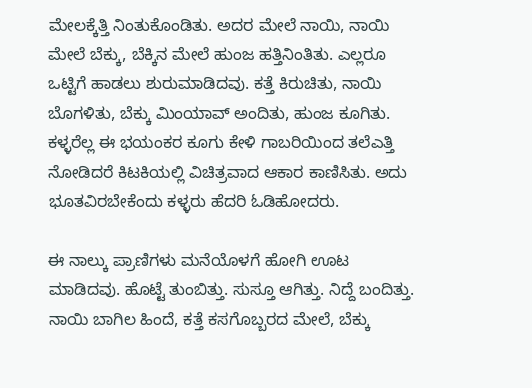ಮೇಲಕ್ಕೆತ್ತಿ ನಿಂತುಕೊಂಡಿತು. ಅದರ ಮೇಲೆ ನಾಯಿ, ನಾಯಿ ಮೇಲೆ ಬೆಕ್ಕು, ಬೆಕ್ಕಿನ ಮೇಲೆ ಹುಂಜ ಹತ್ತಿನಿಂತಿತು. ಎಲ್ಲರೂ ಒಟ್ಟಿಗೆ ಹಾಡಲು ಶುರುಮಾಡಿದವು. ಕತ್ತೆ ಕಿರುಚಿತು, ನಾಯಿ ಬೊಗಳಿತು, ಬೆಕ್ಕು ಮಿಂಯಾವ್‌ ಅಂದಿತು, ಹುಂಜ ಕೂಗಿತು. ಕಳ್ಳರೆಲ್ಲ ಈ ಭಯಂಕರ ಕೂಗು ಕೇಳಿ ಗಾಬರಿಯಿಂದ ತಲೆಎತ್ತಿ ನೋಡಿದರೆ ಕಿಟಕಿಯಲ್ಲಿ ವಿಚಿತ್ರವಾದ ಆಕಾರ ಕಾಣಿಸಿತು. ಅದು ಭೂತವಿರಬೇಕೆಂದು ಕಳ್ಳರು ಹೆದರಿ ಓಡಿಹೋದರು.

ಈ ನಾಲ್ಕು ಪ್ರಾಣಿಗಳು ಮನೆಯೊಳಗೆ ಹೋಗಿ ಊಟ ಮಾಡಿದವು. ಹೊಟ್ಟೆ ತುಂಬಿತ್ತು. ಸುಸ್ತೂ ಆಗಿತ್ತು. ನಿದ್ದೆ ಬಂದಿತ್ತು. ನಾಯಿ ಬಾಗಿಲ ಹಿಂದೆ, ಕತ್ತೆ ಕಸಗೊಬ್ಬರದ ಮೇಲೆ, ಬೆಕ್ಕು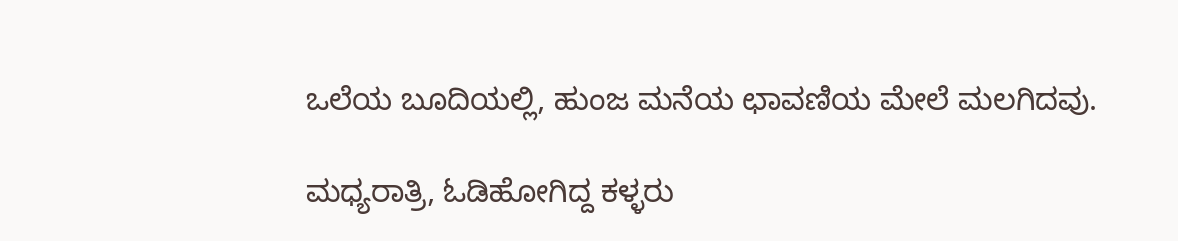ಒಲೆಯ ಬೂದಿಯಲ್ಲಿ, ಹುಂಜ ಮನೆಯ ಛಾವಣಿಯ ಮೇಲೆ ಮಲಗಿದವು.

ಮಧ್ಯರಾತ್ರಿ, ಓಡಿಹೋಗಿದ್ದ ಕಳ್ಳರು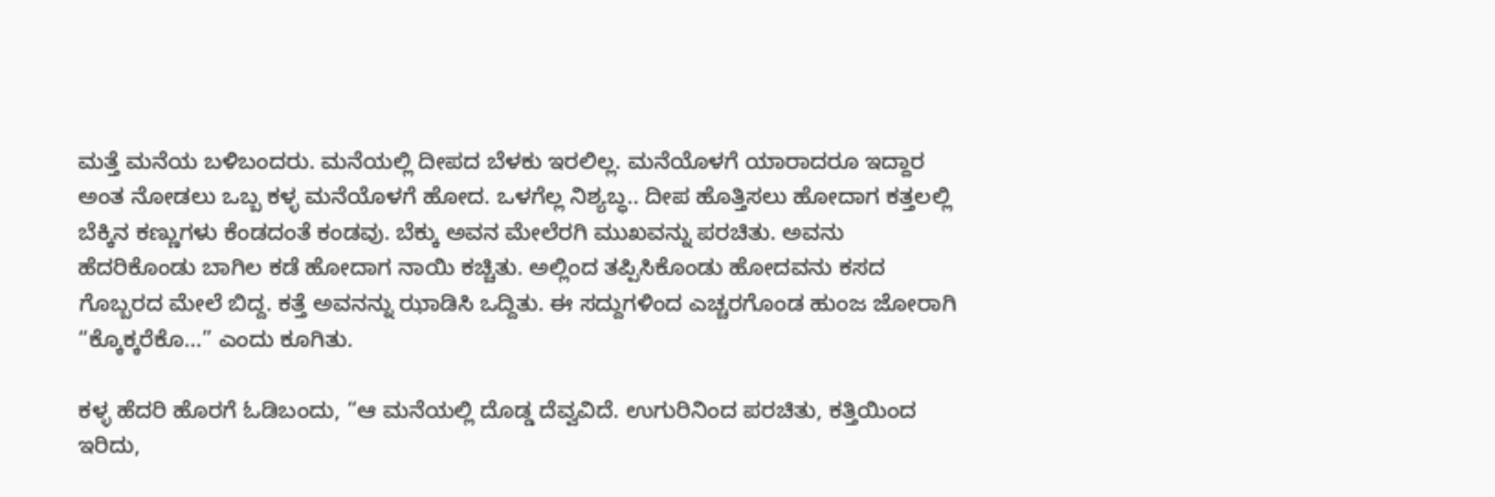ಮತ್ತೆ ಮನೆಯ ಬಳಿಬಂದರು. ಮನೆಯಲ್ಲಿ ದೀಪದ ಬೆಳಕು ಇರಲಿಲ್ಲ. ಮನೆಯೊಳಗೆ ಯಾರಾದರೂ ಇದ್ದಾರ ಅಂತ ನೋಡಲು ಒಬ್ಬ ಕಳ್ಳ ಮನೆಯೊಳಗೆ ಹೋದ. ಒಳಗೆಲ್ಲ ನಿಶ್ಯಬ್ಧ.. ದೀಪ ಹೊತ್ತಿಸಲು ಹೋದಾಗ ಕತ್ತಲಲ್ಲಿ ಬೆಕ್ಕಿನ ಕಣ್ಣುಗಳು ಕೆಂಡದಂತೆ ಕಂಡವು. ಬೆಕ್ಕು ಅವನ ಮೇಲೆರಗಿ ಮುಖವನ್ನು ಪರಚಿತು. ಅವನು ಹೆದರಿಕೊಂಡು ಬಾಗಿಲ ಕಡೆ ಹೋದಾಗ ನಾಯಿ ಕಚ್ಚಿತು. ಅಲ್ಲಿಂದ ತಪ್ಪಿಸಿಕೊಂಡು ಹೋದವನು ಕಸದ ಗೊಬ್ಬರದ ಮೇಲೆ ಬಿದ್ದ. ಕತ್ತೆ ಅವನನ್ನು ಝಾಡಿಸಿ ಒದ್ದಿತು. ಈ ಸದ್ದುಗಳಿಂದ ಎಚ್ಚರಗೊಂಡ ಹುಂಜ ಜೋರಾಗಿ “ಕ್ಕೊಕ್ಕರೆಕೊ…” ಎಂದು ಕೂಗಿತು.

ಕಳ್ಳ ಹೆದರಿ ಹೊರಗೆ ಓಡಿಬಂದು, “ಆ ಮನೆಯಲ್ಲಿ ದೊಡ್ಡ ದೆವ್ವವಿದೆ. ಉಗುರಿನಿಂದ ಪರಚಿತು, ಕತ್ತಿಯಿಂದ ಇರಿದು,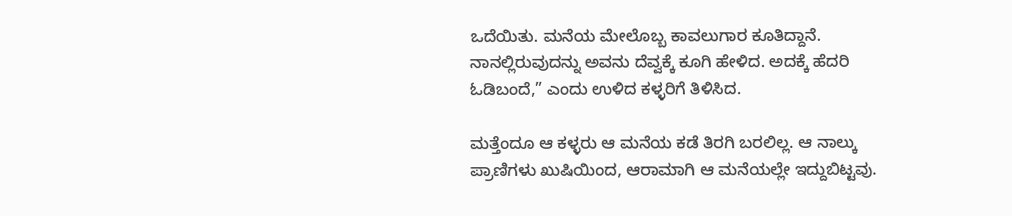ಒದೆಯಿತು. ಮನೆಯ ಮೇಲೊಬ್ಬ ಕಾವಲುಗಾರ ಕೂತಿದ್ದಾನೆ. ನಾನಲ್ಲಿರುವುದನ್ನು ಅವನು ದೆವ್ವಕ್ಕೆ ಕೂಗಿ ಹೇಳಿದ. ಅದಕ್ಕೆ ಹೆದರಿ ಓಡಿಬಂದೆ,” ಎಂದು ಉಳಿದ ಕಳ್ಳರಿಗೆ ತಿಳಿಸಿದ.

ಮತ್ತೆಂದೂ ಆ ಕಳ್ಳರು ಆ ಮನೆಯ ಕಡೆ ತಿರಗಿ ಬರಲಿಲ್ಲ. ಆ ನಾಲ್ಕು ಪ್ರಾಣಿಗಳು ಖುಷಿಯಿಂದ, ಆರಾಮಾಗಿ ಆ ಮನೆಯಲ್ಲೇ ಇದ್ದುಬಿಟ್ಟವು.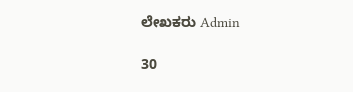ಲೇಖಕರು Admin

30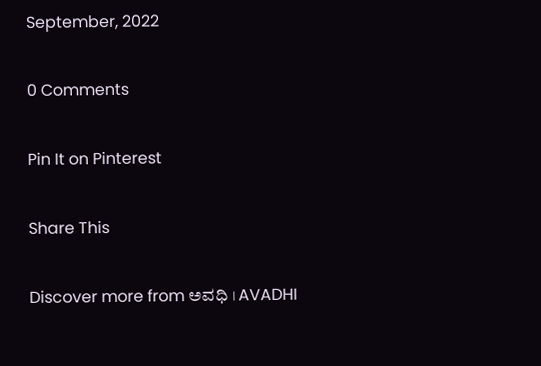September, 2022

0 Comments

Pin It on Pinterest

Share This

Discover more from ಅವಧಿ । AVADHI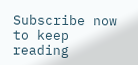Subscribe now to keep reading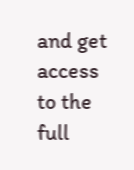and get access to the full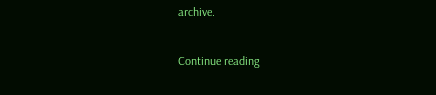archive.

Continue reading